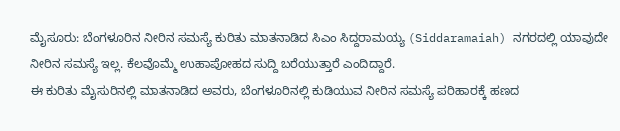ಮೈಸೂರು: ಬೆಂಗಳೂರಿನ ನೀರಿನ ಸಮಸ್ಯೆ ಕುರಿತು ಮಾತನಾಡಿದ ಸಿಎಂ ಸಿದ್ದರಾಮಯ್ಯ (Siddaramaiah) ನಗರದಲ್ಲಿ ಯಾವುದೇ ನೀರಿನ ಸಮಸ್ಯೆ ಇಲ್ಲ. ಕೆಲವೊಮ್ಮೆ ಉಹಾಪೋಹದ ಸುದ್ದಿ ಬರೆಯುತ್ತಾರೆ ಎಂದಿದ್ದಾರೆ.
ಈ ಕುರಿತು ಮೈಸುರಿನಲ್ಲಿ ಮಾತನಾಡಿದ ಅವರು, ಬೆಂಗಳೂರಿನಲ್ಲಿ ಕುಡಿಯುವ ನೀರಿನ ಸಮಸ್ಯೆ ಪರಿಹಾರಕ್ಕೆ ಹಣದ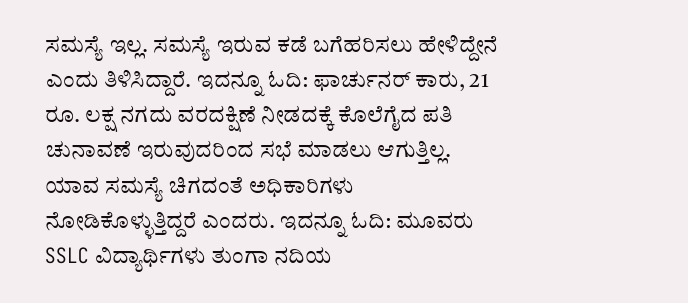ಸಮಸ್ಯೆ ಇಲ್ಲ. ಸಮಸ್ಯೆ ಇರುವ ಕಡೆ ಬಗೆಹರಿಸಲು ಹೇಳಿದ್ದೇನೆ ಎಂದು ತಿಳಿಸಿದ್ದಾರೆ. ಇದನ್ನೂ ಓದಿ: ಫಾರ್ಚುನರ್ ಕಾರು, 21 ರೂ. ಲಕ್ಷ ನಗದು ವರದಕ್ಷಿಣೆ ನೀಡದಕ್ಕೆ ಕೊಲೆಗೈದ ಪತಿ
ಚುನಾವಣೆ ಇರುವುದರಿಂದ ಸಭೆ ಮಾಡಲು ಆಗುತ್ತಿಲ್ಲ. ಯಾವ ಸಮಸ್ಯೆ ಚಿಗದಂತೆ ಅಧಿಕಾರಿಗಳು ನೋಡಿಕೊಳ್ಳುತ್ತಿದ್ದರೆ ಎಂದರು. ಇದನ್ನೂ ಓದಿ: ಮೂವರು SSLC ವಿದ್ಯಾರ್ಥಿಗಳು ತುಂಗಾ ನದಿಯ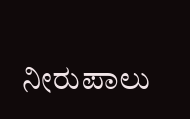ನೀರುಪಾಲು